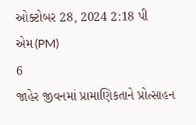ઓક્ટોબર 28, 2024 2:18 પી એમ(PM)
6
જાહેર જીવનમાં પ્રામાણિકતાને પ્રોત્સાહન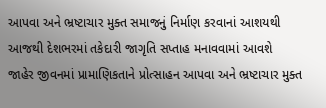આપવા અને ભ્રષ્ટાચાર મુક્ત સમાજનું નિર્માણ કરવાનાં આશયથી આજથી દેશભરમાં તકેદારી જાગૃતિ સપ્તાહ મનાવવામાં આવશે
જાહેર જીવનમાં પ્રામાણિકતાને પ્રોત્સાહન આપવા અને ભ્રષ્ટાચાર મુક્ત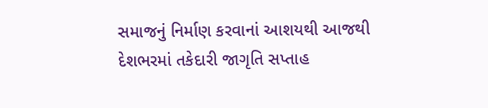સમાજનું નિર્માણ કરવાનાં આશયથી આજથી દેશભરમાં તકેદારી જાગૃતિ સપ્તાહ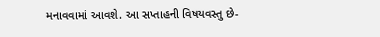મનાવવામાં આવશે. આ સપ્તાહની વિષયવસ્તુ છે-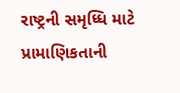રાષ્ટ્રની સમૃધ્ધિ માટે પ્રામાણિકતાની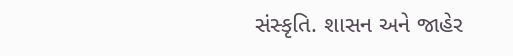સંસ્કૃતિ. શાસન અને જાહેર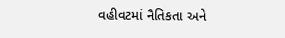વહીવટમાં નૈતિકતા અને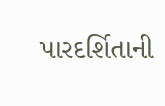પારદર્શિતાની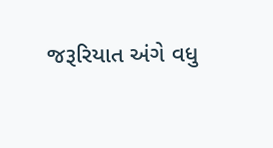જરૂરિયાત અંગે વધુ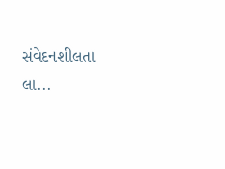સંવેદનશીલતા લા...